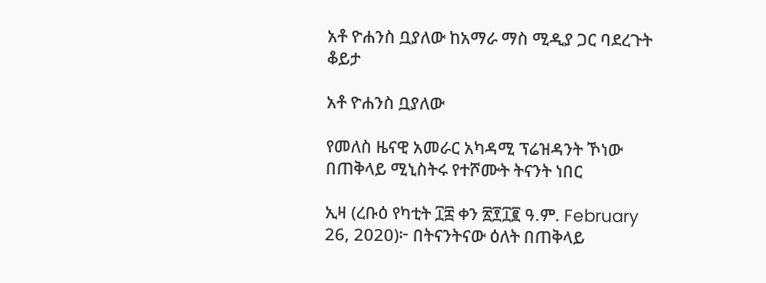አቶ ዮሐንስ ቧያለው ከአማራ ማስ ሚዲያ ጋር ባደረጉት ቆይታ

አቶ ዮሐንስ ቧያለው

የመለስ ዜናዊ አመራር አካዳሚ ፕሬዝዳንት ኾነው በጠቅላይ ሚኒስትሩ የተሾሙት ትናንት ነበር

ኢዛ (ረቡዕ የካቲት ፲፰ ቀን ፳፻፲፪ ዓ.ም. February 26, 2020)፦ በትናንትናው ዕለት በጠቅላይ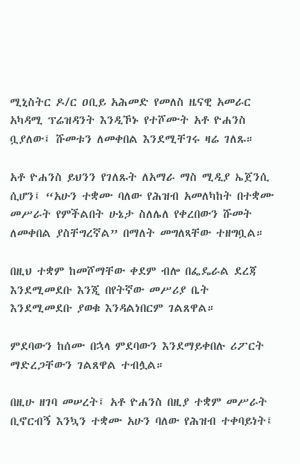ሚኒስትር ዶ/ር ዐቢይ አሕመድ የመለስ ዜናዊ አመራር አካዳሚ ፕሬዝዳንት እንዲኾኑ የተሾሙት አቶ ዮሐንስ ቧያለው፤ ሹመቱን ለመቀበል እንደሚቸገሩ ዛሬ ገለጹ።

አቶ ዮሐንስ ይህንን የገለጹት ለአማራ ማስ ሚዲያ ኤጀንሲ ሲሆን፤ “አሁን ተቋሙ ባለው የሕዝብ አመለካከት በተቋሙ መሥራት የምችልበት ሁኔታ ስለሌለ የቀረበውን ሹመት ለመቀበል ያስቸግረኛል” በማለት መግለጻቸው ተዘግቧል።

በዚህ ተቋም ከመሾማቸው ቀደም ብሎ በፌዴራል ደረጃ እንደሚመደቡ እንጂ በየትኛው መሥሪያ ቤት እንደሚመደቡ ያወቁ እንዳልነበርም ገልጸዋል።

ምደባውን ከሰሙ በኋላ ምደባውን እንደማይቀበሉ ሪፖርት ማድረጋቸውን ገልጸዋል ተብሏል።

በዚሁ ዘገባ መሠረት፤ አቶ ዮሐንስ በዚያ ተቋም መሥራት ቢኖርብኝ እንኳን ተቋሙ አሁን ባለው የሕዝብ ተቀባይነት፤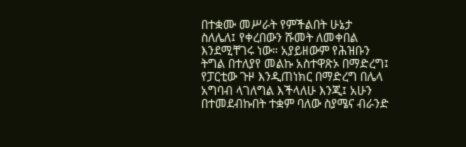በተቋሙ መሥራት የምችልበት ሁኔታ ስለሌለ፤ የቀረበውን ሹመት ለመቀበል እንደሚቸገሩ ነው። አያይዘውም የሕዝቡን ትግል በተለያየ መልኩ አስተዋጽኦ በማድረግ፤ የፓርቲው ጉዞ እንዲጠነክር በማድረግ በሌላ አግባብ ላገለግል እችላለሁ እንጂ፤ አሁን በተመደብኩበት ተቋም ባለው ስያሜና ብራንድ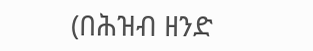(በሕዝብ ዘንድ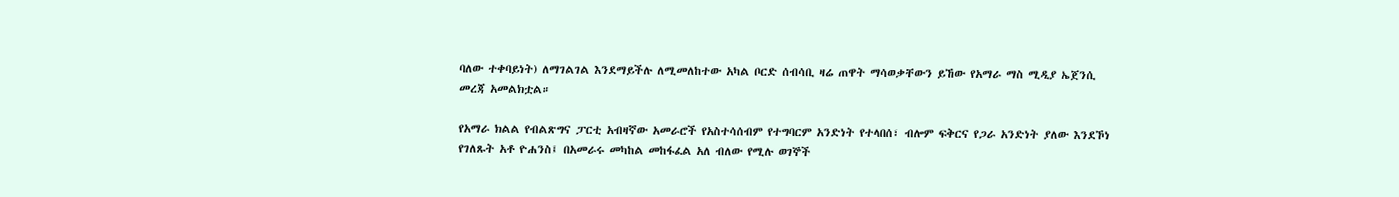ባለው ተቀባይነት) ለማገልገል እንደማይችሉ ለሚመለከተው አካል ቦርድ ሰብሳቢ ዛሬ ጠዋት ማሳወቃቸውን ይኸው የአማራ ማስ ሚዲያ ኤጀንሲ መረጃ አመልክቷል።

የአማራ ክልል የብልጽግና ፓርቲ አብዛኛው አመራሮች የአስተሳሰብም የተግባርም አንድነት የተላበሰ፣ ብሎም ፍቅርና የጋራ አንድነት ያለው እንደኾነ የገለጹት አቶ ዮሐንስ፤ በአመራሩ መካከል መከፋፈል አለ ብለው የሚሉ ወገኞች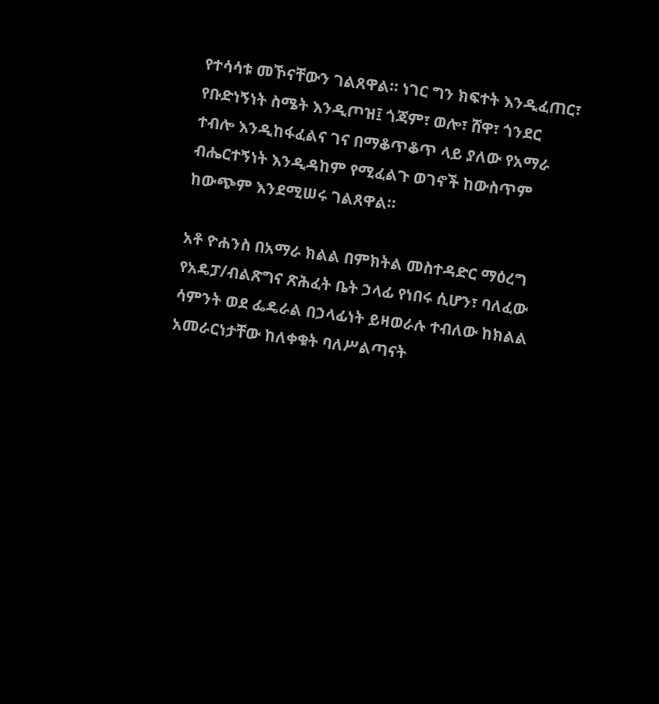የተሳሳቱ መኾናቸውን ገልጸዋል። ነገር ግን ክፍተት እንዲፈጠር፣ የቡድነኝነት ስሜት እንዲጦዝ፤ ጎጃም፣ ወሎ፣ ሸዋ፣ ጎንደር ተብሎ እንዲከፋፈልና ገና በማቆጥቆጥ ላይ ያለው የአማራ ብሔርተኝነት እንዲዳከም የሚፈልጉ ወገኖች ከውስጥም ከውጭም እንደሚሠሩ ገልጸዋል።

አቶ ዮሐንስ በአማራ ክልል በምክትል መስተዳድር ማዕረግ የአዴፓ/ብልጽግና ጽሕፈት ቤት ኃላፊ የነበሩ ሲሆን፣ ባለፈው ሳምንት ወደ ፌዴራል በኃላፊነት ይዛወራሉ ተብለው ከክልል አመራርነታቸው ከለቀቁት ባለሥልጣናት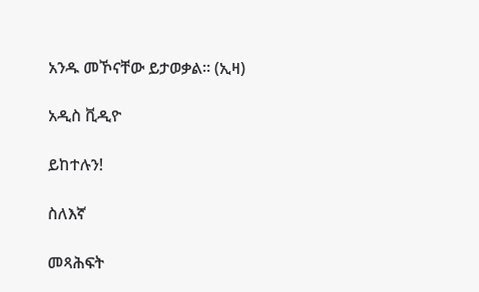አንዱ መኾናቸው ይታወቃል። (ኢዛ)

አዲስ ቪዲዮ

ይከተሉን!

ስለእኛ

መጻሕፍት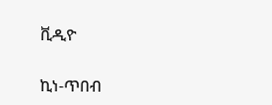ቪዲዮ

ኪነ-ጥበብ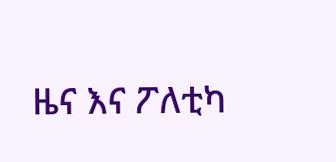ዜና እና ፖለቲካ